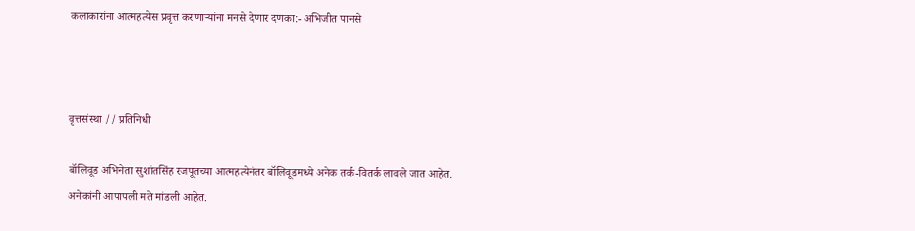कलाकारांना आत्महत्येस प्रवृत्त करणाऱ्यांना मनसे देणार दणका:- अभिजीत पानसे



वृत्तसंस्था // प्रतिनिधी

बॉलिवूड अभिनेता सुशांतसिंह रजपूतच्या आत्महत्येनंतर बॉलिवूडमध्ये अनेक तर्क-वितर्क लावले जात आहेत. अनेकांनी आपापली मते मांडली आहेत.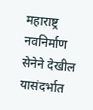महाराष्ट्र नवनिर्माण सेनेने देखील यासंदर्भात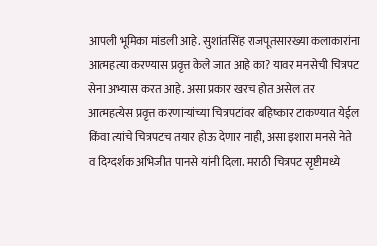आपली भूमिका मांडली आहे. सुशांतसिंह राजपूतसारख्या कलाकारांना आत्महत्या करण्यास प्रवृत्त केले जात आहे का? यावर मनसेची चित्रपट सेना अभ्यास करत आहे. असा प्रकार खरच होत असेल तर आत्महत्येस प्रवृत्त करणाऱ्यांच्या चित्रपटांवर बहिष्कार टाकण्यात येईल किंवा त्यांचे चित्रपटच तयार होऊ देणार नाही, असा इशारा मनसे नेते व दिग्दर्शक अभिजीत पानसे यांनी दिला. मराठी चित्रपट सृष्टीमध्ये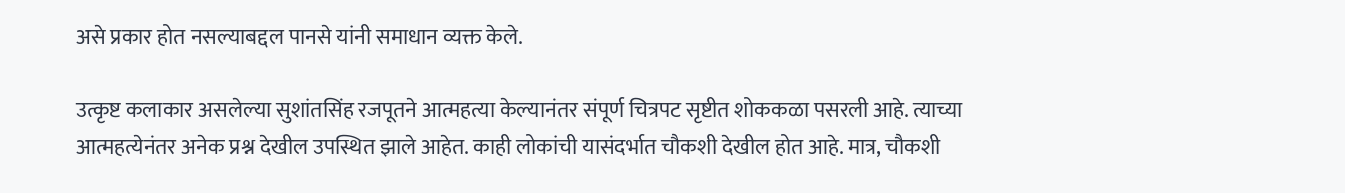असे प्रकार होत नसल्याबद्दल पानसे यांनी समाधान व्यक्त केले.

उत्कृष्ट कलाकार असलेल्या सुशांतसिंह रजपूतने आत्महत्या केल्यानंतर संपूर्ण चित्रपट सृष्टीत शोककळा पसरली आहे. त्याच्या आत्महत्येनंतर अनेक प्रश्न देखील उपस्थित झाले आहेत. काही लोकांची यासंदर्भात चौकशी देखील होत आहे. मात्र, चौकशी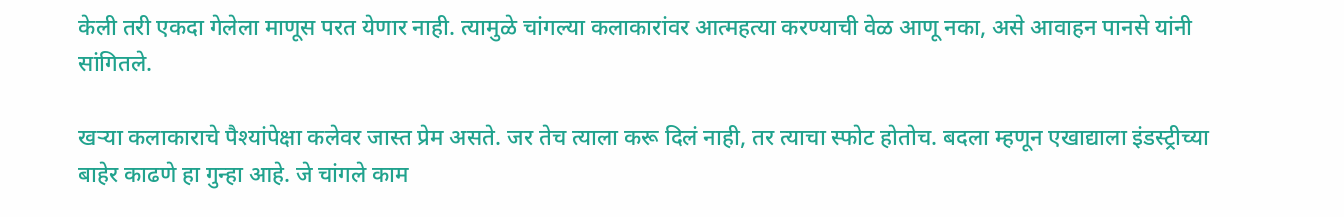केली तरी एकदा गेलेला माणूस परत येणार नाही. त्यामुळे चांगल्या कलाकारांवर आत्महत्या करण्याची वेळ आणू नका, असे आवाहन पानसे यांनी सांगितले.

खऱ्या कलाकाराचे पैश्यांपेक्षा कलेवर जास्त प्रेम असते. जर तेच त्याला करू दिलं नाही, तर त्याचा स्फोट होतोच. बदला म्हणून एखाद्याला इंडस्ट्रीच्या बाहेर काढणे हा गुन्हा आहे. जे चांगले काम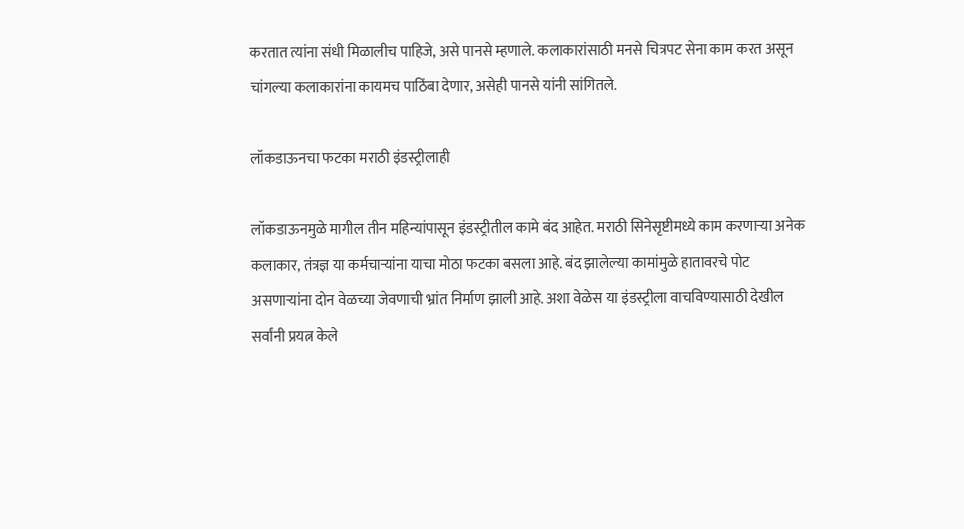करतात त्यांना संधी मिळालीच पाहिजे, असे पानसे म्हणाले. कलाकारांसाठी मनसे चित्रपट सेना काम करत असून चांगल्या कलाकारांना कायमच पाठिंबा देणार, असेही पानसे यांनी सांगितले.

लॉकडाऊनचा फटका मराठी इंडस्ट्रीलाही

लॉकडाऊनमुळे मागील तीन महिन्यांपासून इंडस्ट्रीतील कामे बंद आहेत. मराठी सिनेसृष्टीमध्ये काम करणाऱ्या अनेक कलाकार, तंत्रज्ञ या कर्मचाऱ्यांना याचा मोठा फटका बसला आहे. बंद झालेल्या कामांमुळे हातावरचे पोट असणार्‍यांना दोन वेळच्या जेवणाची भ्रांत निर्माण झाली आहे. अशा वेळेस या इंडस्ट्रीला वाचविण्यासाठी देखील सर्वांनी प्रयत्न केले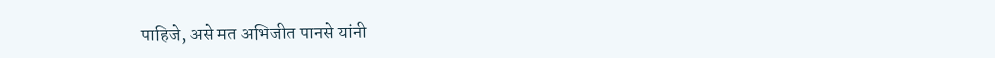पाहिजे, असे मत अभिजीत पानसे यांनी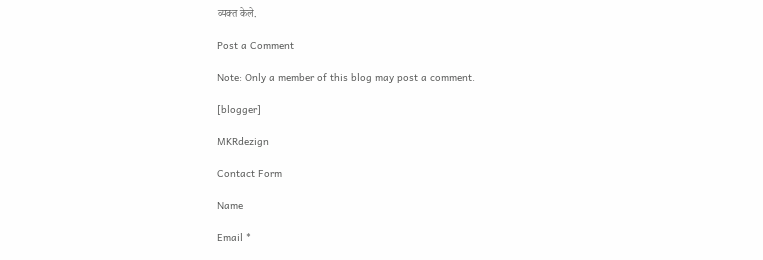व्यक्त केले.

Post a Comment

Note: Only a member of this blog may post a comment.

[blogger]

MKRdezign

Contact Form

Name

Email *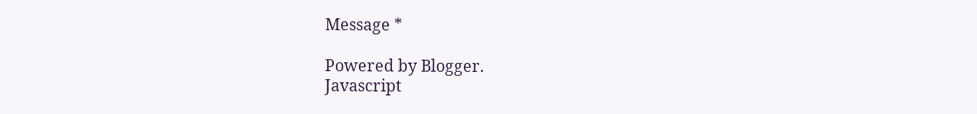Message *

Powered by Blogger.
Javascript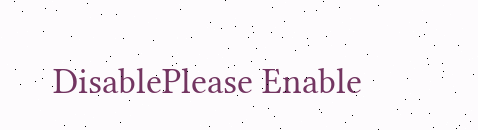DisablePlease Enable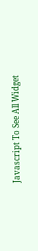Javascript To See All Widget